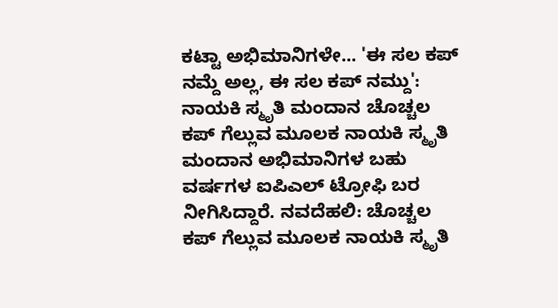ಕಟ್ಟಾ ಅಭಿಮಾನಿಗಳೇ... 'ಈ ಸಲ ಕಪ್ ನಮ್ದೆ ಅಲ್ಲ, ಈ ಸಲ ಕಪ್ ನಮ್ದು': ನಾಯಕಿ ಸ್ಮೃತಿ ಮಂದಾನ ಚೊಚ್ಚಲ ಕಪ್ ಗೆಲ್ಲುವ ಮೂಲಕ ನಾಯಕಿ ಸ್ಮೃತಿ ಮಂದಾನ ಅಭಿಮಾನಿಗಳ ಬಹು ವರ್ಷಗಳ ಐಪಿಎಲ್ ಟ್ರೋಫಿ ಬರ ನೀಗಿಸಿದ್ದಾರೆ. ನವದೆಹಲಿ: ಚೊಚ್ಚಲ ಕಪ್ ಗೆಲ್ಲುವ ಮೂಲಕ ನಾಯಕಿ ಸ್ಮೃತಿ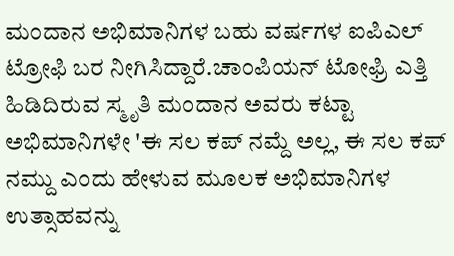ಮಂದಾನ ಅಭಿಮಾನಿಗಳ ಬಹು ವರ್ಷಗಳ ಐಪಿಎಲ್ ಟ್ರೋಫಿ ಬರ ನೀಗಿಸಿದ್ದಾರೆ.ಚಾಂಪಿಯನ್ ಟೋಫ್ರಿ ಎತ್ತಿ ಹಿಡಿದಿರುವ ಸ್ಮೃತಿ ಮಂದಾನ ಅವರು ಕಟ್ಟಾ ಅಭಿಮಾನಿಗಳೇ 'ಈ ಸಲ ಕಪ್ ನಮ್ದೆ ಅಲ್ಲ, ಈ ಸಲ ಕಪ್ ನಮ್ದು ಎಂದು ಹೇಳುವ ಮೂಲಕ ಅಭಿಮಾನಿಗಳ ಉತ್ಸಾಹವನ್ನು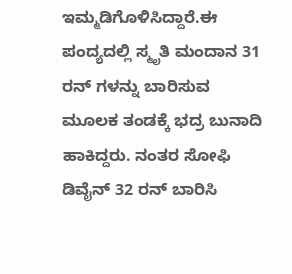ಇಮ್ಮಡಿಗೊಳಿಸಿದ್ದಾರೆ.ಈ ಪಂದ್ಯದಲ್ಲಿ ಸ್ಮೃತಿ ಮಂದಾನ 31 ರನ್ ಗಳನ್ನು ಬಾರಿಸುವ ಮೂಲಕ ತಂಡಕ್ಕೆ ಭದ್ರ ಬುನಾದಿ ಹಾಕಿದ್ದರು. ನಂತರ ಸೋಫಿ ಡಿವೈನ್ 32 ರನ್ ಬಾರಿಸಿ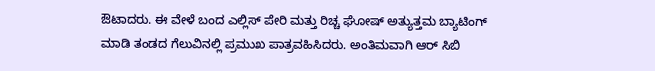ಔಟಾದರು. ಈ ವೇಳೆ ಬಂದ ಎಲ್ಲಿಸ್ ಪೇರಿ ಮತ್ತು ರಿಚ್ಚ ಘೋಷ್ ಅತ್ಯುತ್ತಮ ಬ್ಯಾಟಿಂಗ್ ಮಾಡಿ ತಂಡದ ಗೆಲುವಿನಲ್ಲಿ ಪ್ರಮುಖ ಪಾತ್ರವಹಿಸಿದರು. ಅಂತಿಮವಾಗಿ ಆರ್ ಸಿಬಿ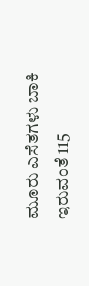ಮೂರು ಎಸೆತಗಳು ಬಾಕಿ ಇರುವಂತೆ 115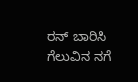ರನ್ ಬಾರಿಸಿ ಗೆಲುವಿನ ನಗೆ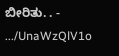ಬೀರಿತು. . - .../UnaWzQlV1o